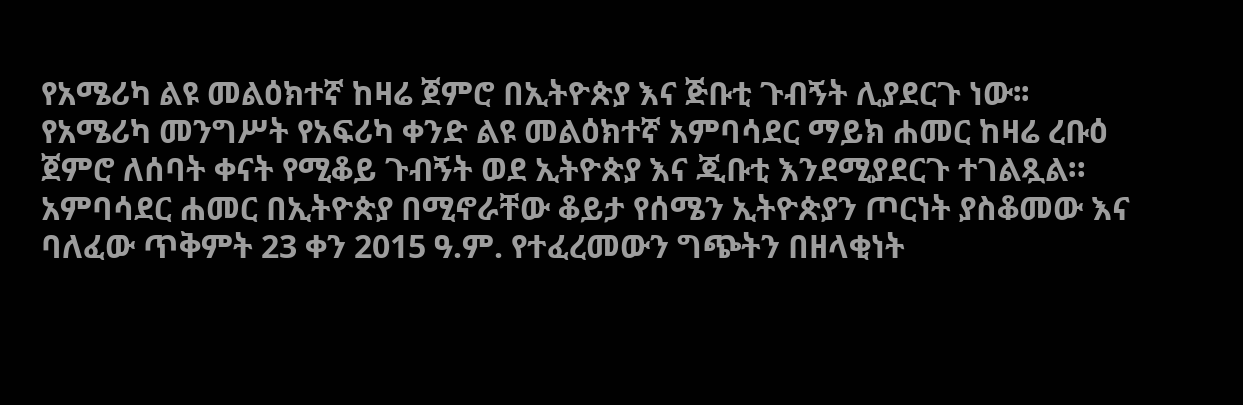የአሜሪካ ልዩ መልዕክተኛ ከዛሬ ጀምሮ በኢትዮጵያ እና ጅቡቲ ጉብኝት ሊያደርጉ ነው፡፡
የአሜሪካ መንግሥት የአፍሪካ ቀንድ ልዩ መልዕክተኛ አምባሳደር ማይክ ሐመር ከዛሬ ረቡዕ ጀምሮ ለሰባት ቀናት የሚቆይ ጉብኝት ወደ ኢትዮጵያ እና ጂቡቲ እንደሚያደርጉ ተገልጿል።
አምባሳደር ሐመር በኢትዮጵያ በሚኖራቸው ቆይታ የሰሜን ኢትዮጵያን ጦርነት ያስቆመው እና ባለፈው ጥቅምት 23 ቀን 2015 ዓ.ም. የተፈረመውን ግጭትን በዘላቂነት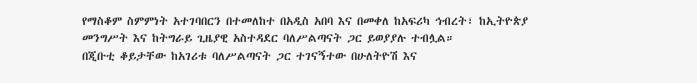የማስቆም ስምምነት አተገባበርን በተመለከተ በአዲስ አበባ እና በመቀለ ከአፍሪካ ኅብረት፣ ከኢትዮጵያ መንግሥት እና ከትግራይ ጊዜያዊ አስተዳደር ባለሥልጣናት ጋር ይወያያሉ ተብሏል።
በጂቡቲ ቆይታቸው ከአገሪቱ ባለሥልጣናት ጋር ተገናኝተው በሁለትዮሽ እና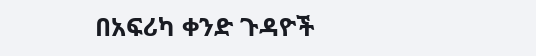በአፍሪካ ቀንድ ጉዳዮች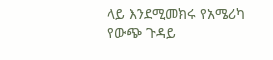ላይ እንደሚመክሩ የአሜሪካ የውጭ ጉዳይ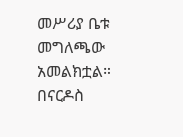መሥሪያ ቤቱ መግለጫው አመልክቷል።
በናርዶስ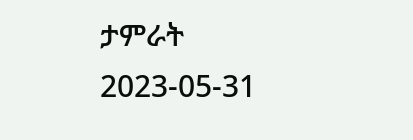ታምራት
2023-05-31